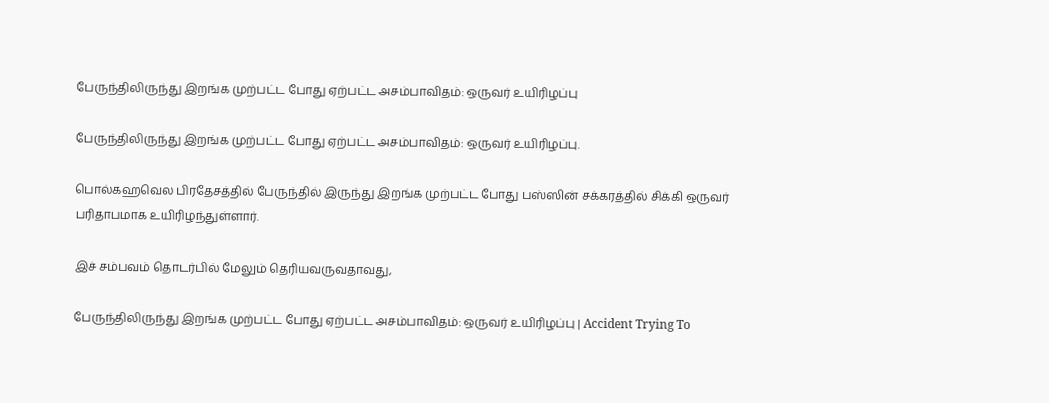பேருந்திலிருந்து இறங்க முற்பட்ட போது ஏற்பட்ட அசம்பாவிதம்: ஒருவர் உயிரிழப்பு

பேருந்திலிருந்து இறங்க முற்பட்ட போது ஏற்பட்ட அசம்பாவிதம்: ஒருவர் உயிரிழப்பு.

பொல்கஹவெல பிரதேசத்தில் பேருந்தில் இருந்து இறங்க முற்பட்ட போது பஸ்ஸின் சக்கரத்தில் சிக்கி ஒருவர் பரிதாபமாக உயிரிழந்துள்ளார்.

இச் சம்பவம் தொடர்பில் மேலும் தெரியவருவதாவது,

பேருந்திலிருந்து இறங்க முற்பட்ட போது ஏற்பட்ட அசம்பாவிதம்: ஒருவர் உயிரிழப்பு | Accident Trying To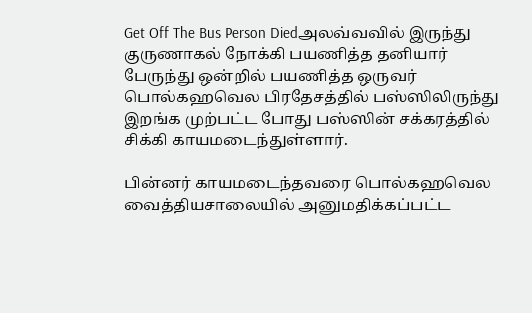Get Off The Bus Person Diedஅலவ்வவில் இருந்து குருணாகல் நோக்கி பயணித்த தனியார் பேருந்து ஒன்றில் பயணித்த ஒருவர் பொல்கஹவெல பிரதேசத்தில் பஸ்ஸிலிருந்து இறங்க முற்பட்ட போது பஸ்ஸின் சக்கரத்தில் சிக்கி காயமடைந்துள்ளார்.

பின்னர் காயமடைந்தவரை பொல்கஹவெல வைத்தியசாலையில் அனுமதிக்கப்பட்ட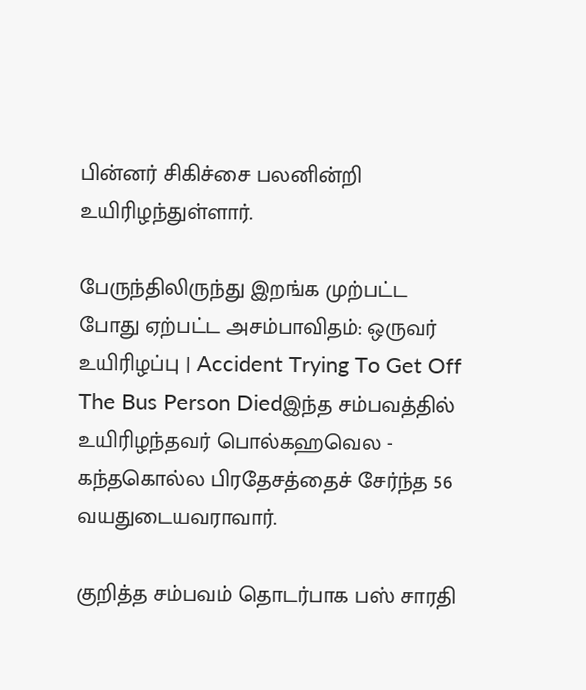பின்னர் சிகிச்சை பலனின்றி உயிரிழந்துள்ளார்.

பேருந்திலிருந்து இறங்க முற்பட்ட போது ஏற்பட்ட அசம்பாவிதம்: ஒருவர் உயிரிழப்பு | Accident Trying To Get Off The Bus Person Diedஇந்த சம்பவத்தில் உயிரிழந்தவர் பொல்கஹவெல - கந்தகொல்ல பிரதேசத்தைச் சேர்ந்த 56 வயதுடையவராவார்.

குறித்த சம்பவம் தொடர்பாக பஸ் சாரதி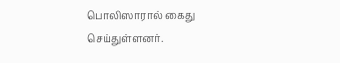பொலிஸாரால் கைது செய்துள்ளனர்.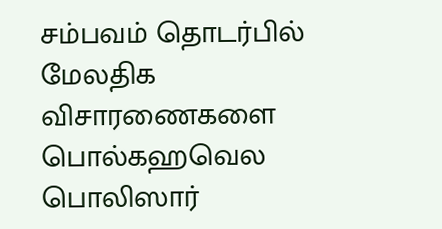சம்பவம் தொடர்பில் மேலதிக விசாரணைகளை பொல்கஹவெல பொலிஸார்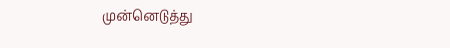முன்னெடுத்து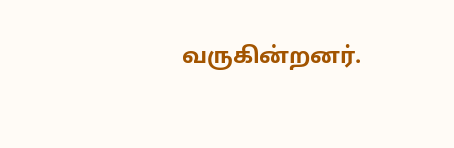வருகின்றனர்.